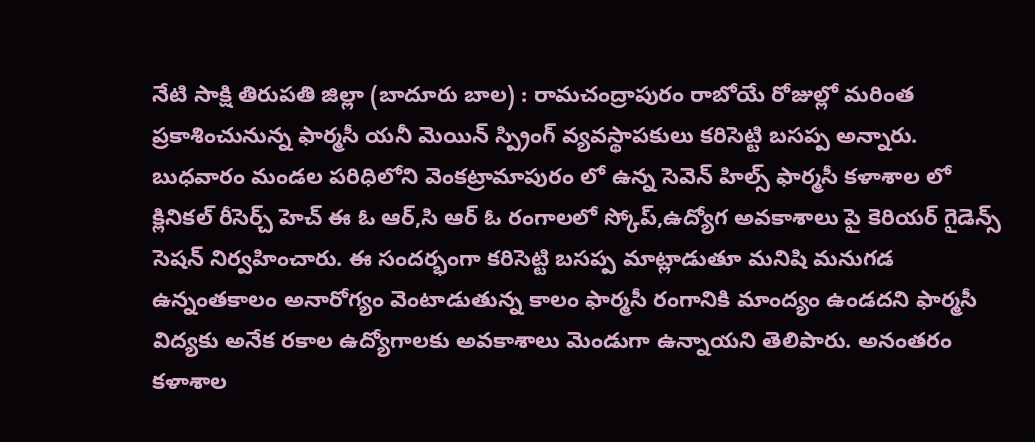నేటి సాక్షి తిరుపతి జిల్లా (బాదూరు బాల) : రామచంద్రాపురం రాబోయే రోజుల్లో మరింత ప్రకాశించునున్న ఫార్మసీ యనీ మెయిన్ స్ప్రింగ్ వ్యవస్థాపకులు కరిసెట్టి బసప్ప అన్నారు. బుధవారం మండల పరిధిలోని వెంకట్రామాపురం లో ఉన్న సెవెన్ హిల్స్ ఫార్మసీ కళాశాల లో క్లినికల్ రీసెర్చ్ హెచ్ ఈ ఓ ఆర్,సి ఆర్ ఓ రంగాలలో స్కోప్,ఉద్యోగ అవకాశాలు పై కెరియర్ గైడెన్స్ సెషన్ నిర్వహించారు. ఈ సందర్భంగా కరిసెట్టి బసప్ప మాట్లాడుతూ మనిషి మనుగడ ఉన్నంతకాలం అనారోగ్యం వెంటాడుతున్న కాలం ఫార్మసీ రంగానికి మాంద్యం ఉండదని ఫార్మసీ విద్యకు అనేక రకాల ఉద్యోగాలకు అవకాశాలు మెండుగా ఉన్నాయని తెలిపారు. అనంతరం కళాశాల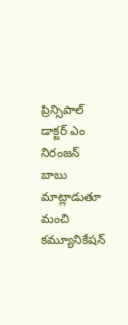ప్రిన్సిపాల్ డాక్టర్ ఎం నిరంజన్ బాబు మాట్లాడుతూ మంచి కమ్యూనికేషన్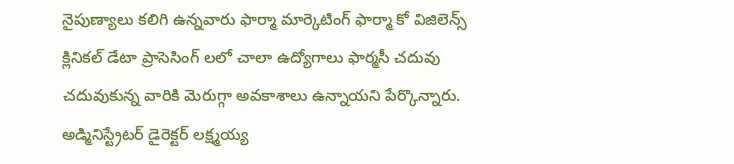నైపుణ్యాలు కలిగి ఉన్నవారు ఫార్మా మార్కెటింగ్ ఫార్మా కో విజిలెన్స్ క్లినికల్ డేటా ప్రాసెసింగ్ లలో చాలా ఉద్యోగాలు ఫార్మసీ చదువు చదువుకున్న వారికి మెరుగ్గా అవకాశాలు ఉన్నాయని పేర్కొన్నారు. అడ్మినిస్ట్రేటర్ డైరెక్టర్ లక్ష్మయ్య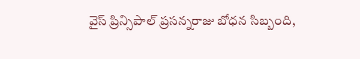వైస్ ప్రిన్సిపాల్ ప్రసన్నరాజు బోధన సిబ్బంది,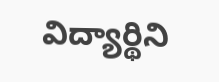విద్యార్థిని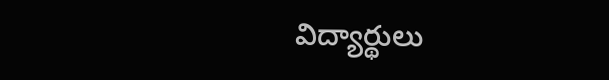విద్యార్థులు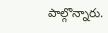పాల్గొన్నారు.